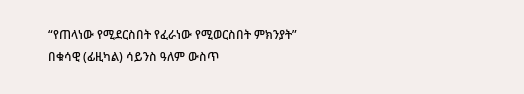“የጠላነው የሚደርስበት የፈራነው የሚወርስበት ምክንያት”
በቁሳዊ (ፊዚካል) ሳይንስ ዓለም ውስጥ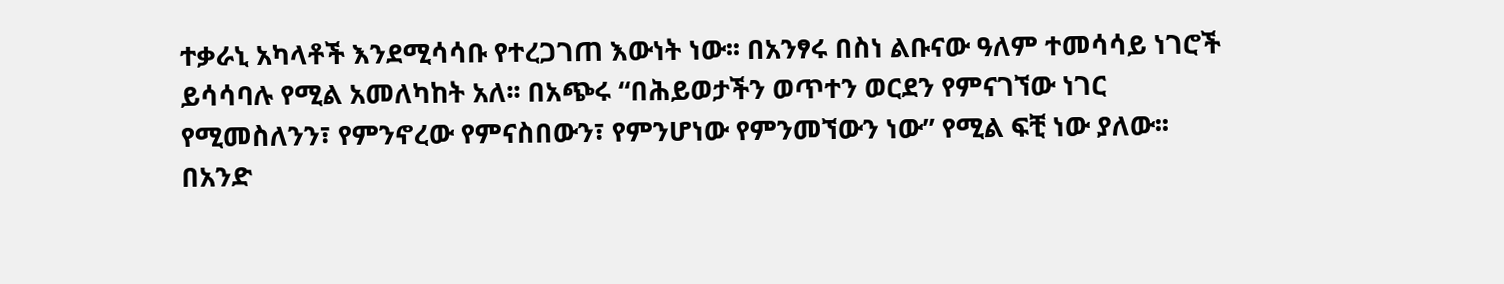ተቃራኒ አካላቶች እንደሚሳሳቡ የተረጋገጠ እውነት ነው፡፡ በአንፃሩ በስነ ልቡናው ዓለም ተመሳሳይ ነገሮች ይሳሳባሉ የሚል አመለካከት አለ፡፡ በአጭሩ “በሕይወታችን ወጥተን ወርደን የምናገኘው ነገር የሚመስለንን፣ የምንኖረው የምናስበውን፣ የምንሆነው የምንመኘውን ነው” የሚል ፍቺ ነው ያለው፡፡ በአንድ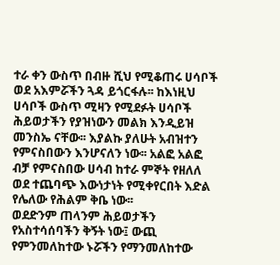ተራ ቀን ውስጥ በብዙ ሺህ የሚቆጠሩ ሀሳቦች ወደ አእምሯችን ጓዳ ይጎርፋሉ፡፡ ከእነዚህ ሀሳቦች ውስጥ ሚዛን የሚደፉት ሀሳቦች ሕይወታችን የያዝነውን መልክ እንዲይዝ መንስኤ ናቸው፡፡ እያልኩ ያለሁት አብዝተን የምናስበውን እንሆናለን ነው፡፡ አልፎ አልፎ ብቻ የምናስበው ሀሳብ ከተራ ምኞት የዘለለ ወደ ተጨባጭ እውነታነት የሚቀየርበት እድል የሌለው የሕልም ቅቤ ነው፡፡
ወደድንም ጠላንም ሕይወታችን የአስተሳሰባችን ቅኝት ነው፤ ውጪ የምንመለከተው ኑሯችን የማንመለከተው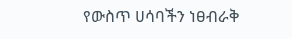የውስጥ ሀሳባችን ነፀብራቅ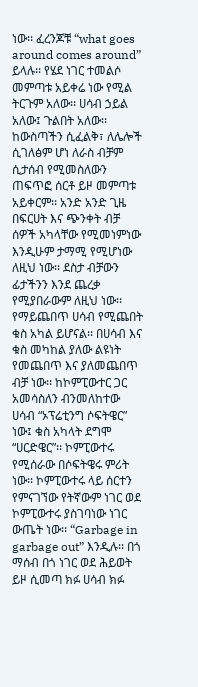ነው፡፡ ፈረንጆቹ “what goes around comes around” ይላሉ፡፡ የሄደ ነገር ተመልሶ መምጣቱ አይቀሬ ነው የሚል ትርጉም አለው፡፡ ሀሳብ ኃይል አለው፤ ጉልበት አለው፡፡ ከውስጣችን ሲፈልቅ፣ ለሌሎች ሲገለፅም ሆነ ለራስ ብቻም ሲታሰብ የሚመስለውን ጠፍጥፎ ሰርቶ ይዞ መምጣቱ አይቀርም፡፡ አንድ አንድ ጊዜ በፍርሀት እና ጭንቀት ብቻ ሰዎች አካላቸው የሚመነምነው እንዲሁም ታማሚ የሚሆነው ለዚህ ነው፡፡ ደስታ ብቻውን ፊታችንን እንደ ጨረቃ የሚያበራውም ለዚህ ነው፡፡ የማይጨበጥ ሀሳብ የሚጨበት ቁስ አካል ይሆናል፡፡ በሀሳብ እና ቁስ መካከል ያለው ልዩነት የመጨበጥ እና ያለመጨበጥ ብቻ ነው፡፡ ከኮምፒውተር ጋር አመሳስለን ብንመለከተው ሀሳብ “ኦፕሬቲንግ ሶፍትዌር” ነው፤ ቁስ አካላት ደግሞ “ሀርድዌር”፡፡ ኮምፒውተሩ የሚሰራው በሶፍትዌሩ ምሪት ነው፡፡ ኮምፒውተሩ ላይ ሰርተን የምናገኘው የትኛውም ነገር ወደ ኮምፒውተሩ ያስገባነው ነገር ውጤት ነው፡፡ “Garbage in garbage out” እንዲሉ፡፡ በጎ ማሰብ በጎ ነገር ወደ ሕይወት ይዞ ሲመጣ ክፉ ሀሳብ ክፉ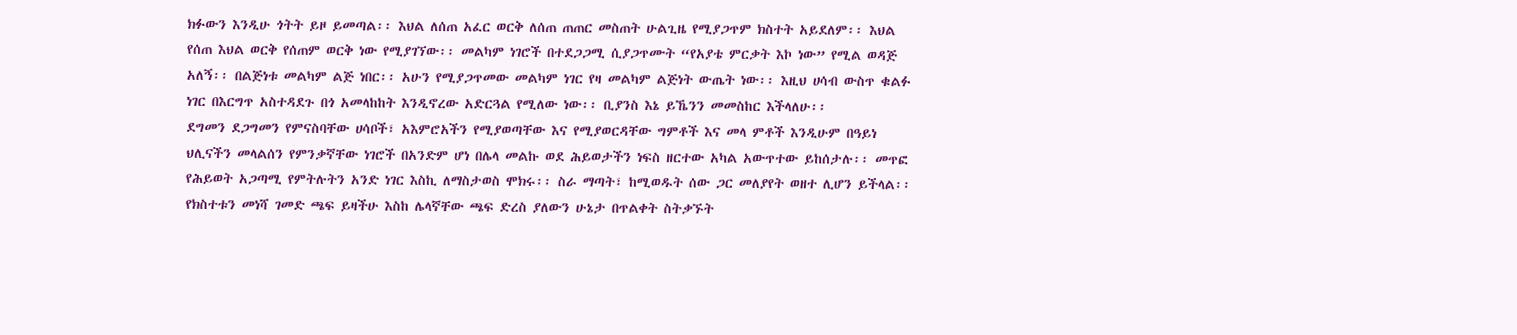ክፉውን እንዲሁ ጎትት ይዞ ይመጣል፡፡ እህል ለሰጠ አፈር ወርቅ ለሰጠ ጠጠር መስጠት ሁልጊዜ የሚያጋጥም ክስተት አይደለም፡፡ እህል የሰጠ እህል ወርቅ የሰጠም ወርቅ ነው የሚያገኘው፡፡ መልካም ነገሮች በተደጋጋሚ ሲያጋጥሙት “የአያቴ ምርቃት እኮ ነው” የሚል ወዳጅ አለኝ፡፡ በልጅነቱ መልካም ልጅ ነበር፡፡ አሁን የሚያጋጥመው መልካም ነገር የዛ መልካም ልጅነት ውጤት ነው፡፡ እዚህ ሀሳብ ውስጥ ቁልፉ ነገር በእርግጥ አስተዳደጉ በጎ አመላከከት እንዲኖረው አድርጓል የሚለው ነው፡፡ ቢያንስ እኔ ይኼንን መመስከር እችላለሁ፡፡
ደግመን ደጋግመን የምናስባቸው ሀሳቦች፣ አእምሮአችን የሚያወጣቸው እና የሚያወርዳቸው ግምቶች እና መላ ምቶች እንዲሁም በዓይነ ህሊናችን መላልሰን የምንቃኛቸው ነገሮች በአንድም ሆነ በሌላ መልኩ ወደ ሕይወታችን ነፍስ ዘርተው አካል አውጥተው ይከሰታሉ፡፡ መጥፎ የሕይወት አጋጣሚ የምትሉትን አንድ ነገር እስኪ ለማስታወስ ሞክሩ፡፡ ስራ ማጣት፣ ከሚወዱት ሰው ጋር መለያየት ወዘተ ሊሆን ይችላል፡፡ የክስተቱን መነሻ ገመድ ጫፍ ይዛችሁ እስከ ሌላኛቸው ጫፍ ድረስ ያለውን ሁኔታ በጥልቀት ስትቃኙት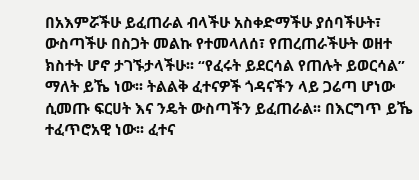በአእምሯችሁ ይፈጠራል ብላችሁ አስቀድማችሁ ያሰባችሁት፣ ውስጣችሁ በስጋት መልኩ የተመላለሰ፣ የጠረጠራችሁት ወዘተ ክስተት ሆኖ ታገኙታላችሁ፡፡ “የፈሩት ይደርሳል የጠሉት ይወርሳል” ማለት ይኼ ነው፡፡ ትልልቅ ፈተናዎች ጎዳናችን ላይ ጋሬጣ ሆነው ሲመጡ ፍርሀት እና ንዴት ውስጣችን ይፈጠራል፡፡ በእርግጥ ይኼ ተፈጥሮአዊ ነው፡፡ ፈተና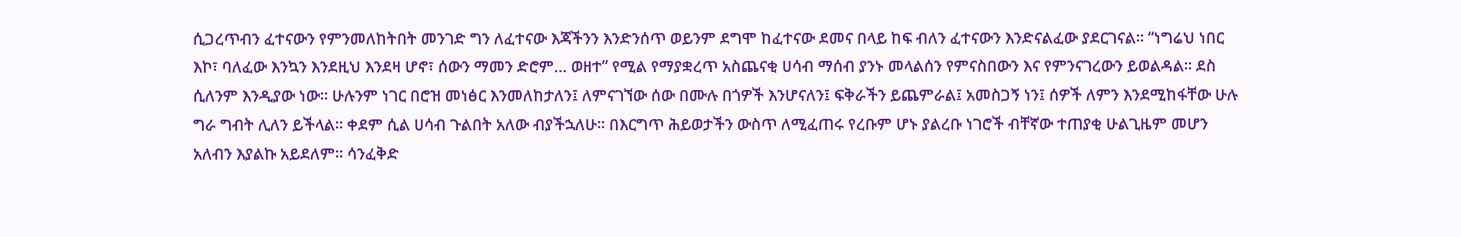ሲጋረጥብን ፈተናውን የምንመለከትበት መንገድ ግን ለፈተናው እጃችንን እንድንሰጥ ወይንም ደግሞ ከፈተናው ደመና በላይ ከፍ ብለን ፈተናውን እንድናልፈው ያደርገናል፡፡ “ነግሬህ ነበር እኮ፣ ባለፈው እንኳን እንደዚህ እንደዛ ሆኖ፣ ሰውን ማመን ድሮም… ወዘተ” የሚል የማያቋረጥ አስጨናቂ ሀሳብ ማሰብ ያንኑ መላልሰን የምናስበውን እና የምንናገረውን ይወልዳል፡፡ ደስ ሲለንም እንዲያው ነው፡፡ ሁሉንም ነገር በሮዝ መነፅር እንመለከታለን፤ ለምናገኘው ሰው በሙሉ በጎዎች እንሆናለን፤ ፍቅራችን ይጨምራል፤ አመስጋኝ ነን፤ ሰዎች ለምን እንደሚከፋቸው ሁሉ ግራ ግብት ሊለን ይችላል፡፡ ቀደም ሲል ሀሳብ ጉልበት አለው ብያችኋለሁ፡፡ በእርግጥ ሕይወታችን ውስጥ ለሚፈጠሩ የረቡም ሆኑ ያልረቡ ነገሮች ብቸኛው ተጠያቂ ሁልጊዜም መሆን አለብን እያልኩ አይደለም፡፡ ሳንፈቅድ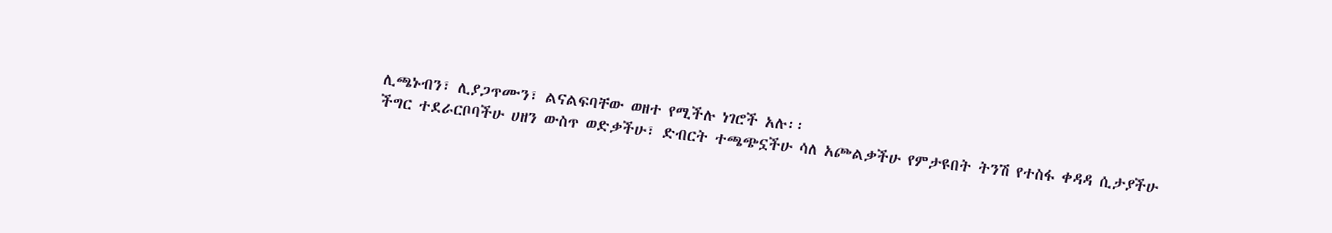ሊጫኑብን፣ ሊያጋጥሙን፣ ልናልፍባቸው ወዘተ የሚችሉ ነገሮች አሉ፡፡
ችግር ተደራርቦባችሁ ሀዘን ውስጥ ወድቃችሁ፣ ድብርት ተጫጭኗችሁ ሳለ አጮልቃችሁ የምታዩበት ትንሽ የተስፋ ቀዳዳ ሲታያችሁ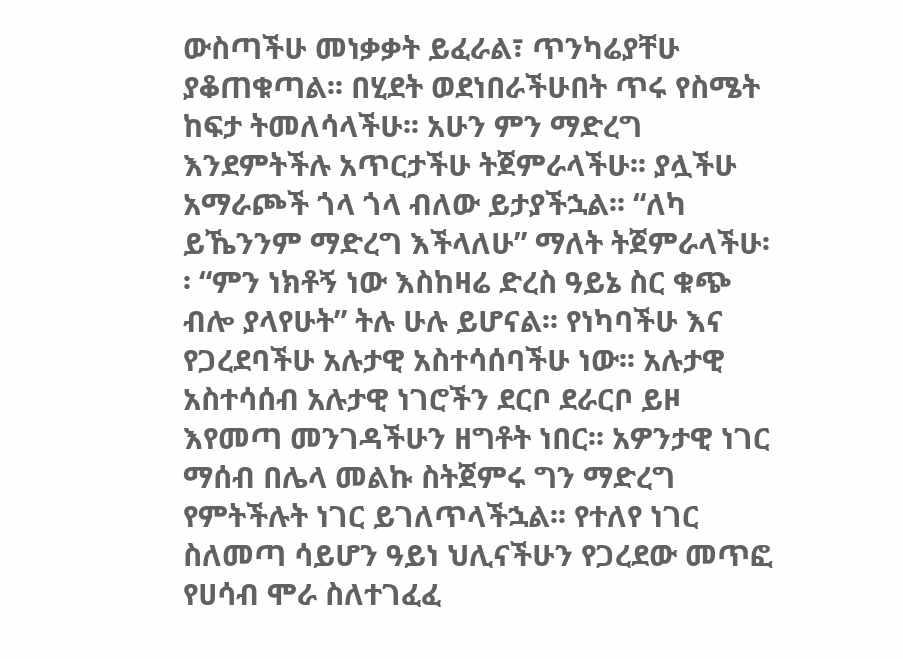ውስጣችሁ መነቃቃት ይፈራል፣ ጥንካሬያቸሁ ያቆጠቁጣል፡፡ በሂደት ወደነበራችሁበት ጥሩ የስሜት ከፍታ ትመለሳላችሁ፡፡ አሁን ምን ማድረግ እንደምትችሉ አጥርታችሁ ትጀምራላችሁ፡፡ ያሏችሁ አማራጮች ጎላ ጎላ ብለው ይታያችኋል፡፡ “ለካ ይኼንንም ማድረግ እችላለሁ” ማለት ትጀምራላችሁ፡፡ “ምን ነክቶኝ ነው እስከዛሬ ድረስ ዓይኔ ስር ቁጭ ብሎ ያላየሁት” ትሉ ሁሉ ይሆናል፡፡ የነካባችሁ እና የጋረደባችሁ አሉታዊ አስተሳሰባችሁ ነው፡፡ አሉታዊ አስተሳሰብ አሉታዊ ነገሮችን ደርቦ ደራርቦ ይዞ እየመጣ መንገዳችሁን ዘግቶት ነበር፡፡ አዎንታዊ ነገር ማሰብ በሌላ መልኩ ስትጀምሩ ግን ማድረግ የምትችሉት ነገር ይገለጥላችኋል፡፡ የተለየ ነገር ስለመጣ ሳይሆን ዓይነ ህሊናችሁን የጋረደው መጥፎ የሀሳብ ሞራ ስለተገፈፈ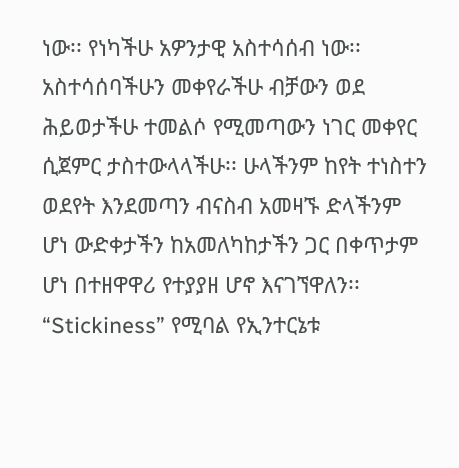ነው፡፡ የነካችሁ አዎንታዊ አስተሳሰብ ነው፡፡ አስተሳሰባችሁን መቀየራችሁ ብቻውን ወደ ሕይወታችሁ ተመልሶ የሚመጣውን ነገር መቀየር ሲጀምር ታስተውላላችሁ፡፡ ሁላችንም ከየት ተነስተን ወደየት እንደመጣን ብናስብ አመዛኙ ድላችንም ሆነ ውድቀታችን ከአመለካከታችን ጋር በቀጥታም ሆነ በተዘዋዋሪ የተያያዘ ሆኖ እናገኘዋለን፡፡
“Stickiness” የሚባል የኢንተርኔቱ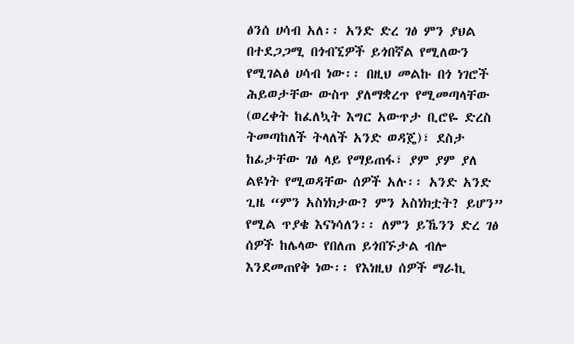ፅንሰ ሀሳብ አለ፡፡ አንድ ድረ ገፅ ምን ያህል በተደጋጋሚ በጎብኚዎች ይጎበኛል የሚለውን የሚገልፅ ሀሳብ ነው፡፡ በዚህ መልኩ በጎ ነገሮች ሕይወታቸው ውስጥ ያለማቋረጥ የሚመጣላቸው (ወረቀት ከፈለኳት እግር አውጥታ ቢሮዬ ድረስ ትመጣከለች ትላለች አንድ ወዳጄ)፣ ደስታ ከፊታቸው ገፅ ላይ የማይጠፋ፣ ያም ያም ያለ ልዩነት የሚወዳቸው ሰዎች አሉ፡፡ አንድ አንድ ጊዜ “ምን አስነክታው? ምን አስነክቷት? ይሆን” የሚል ጥያቄ እናነሳለን፡፡ ለምን ይኼንን ድረ ገፅ ሰዎች ከሌላው የበለጠ ይጎበኙታል ብሎ እንደመጠየቅ ነው፡፡ የእነዚህ ሰዎች ማራኪ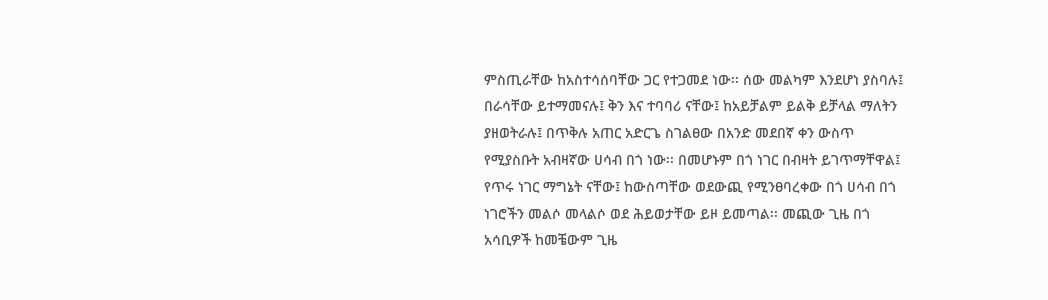ምስጢራቸው ከአስተሳሰባቸው ጋር የተጋመደ ነው፡፡ ሰው መልካም እንደሆነ ያስባሉ፤ በራሳቸው ይተማመናሉ፤ ቅን እና ተባባሪ ናቸው፤ ከአይቻልም ይልቅ ይቻላል ማለትን ያዘወትራሉ፤ በጥቅሉ አጠር አድርጌ ስገልፀው በአንድ መደበኛ ቀን ውስጥ የሚያስቡት አብዛኛው ሀሳብ በጎ ነው፡፡ በመሆኑም በጎ ነገር በብዛት ይገጥማቸዋል፤ የጥሩ ነገር ማግኔት ናቸው፤ ከውስጣቸው ወደውጪ የሚንፀባረቀው በጎ ሀሳብ በጎ ነገሮችን መልሶ መላልሶ ወደ ሕይወታቸው ይዞ ይመጣል፡፡ መጪው ጊዜ በጎ አሳቢዎች ከመቼውም ጊዜ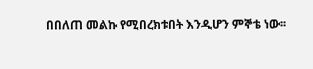በበለጠ መልኩ የሚበረክቱበት እንዲሆን ምኞቴ ነው፡፡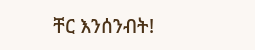ቸር እንሰንብት!